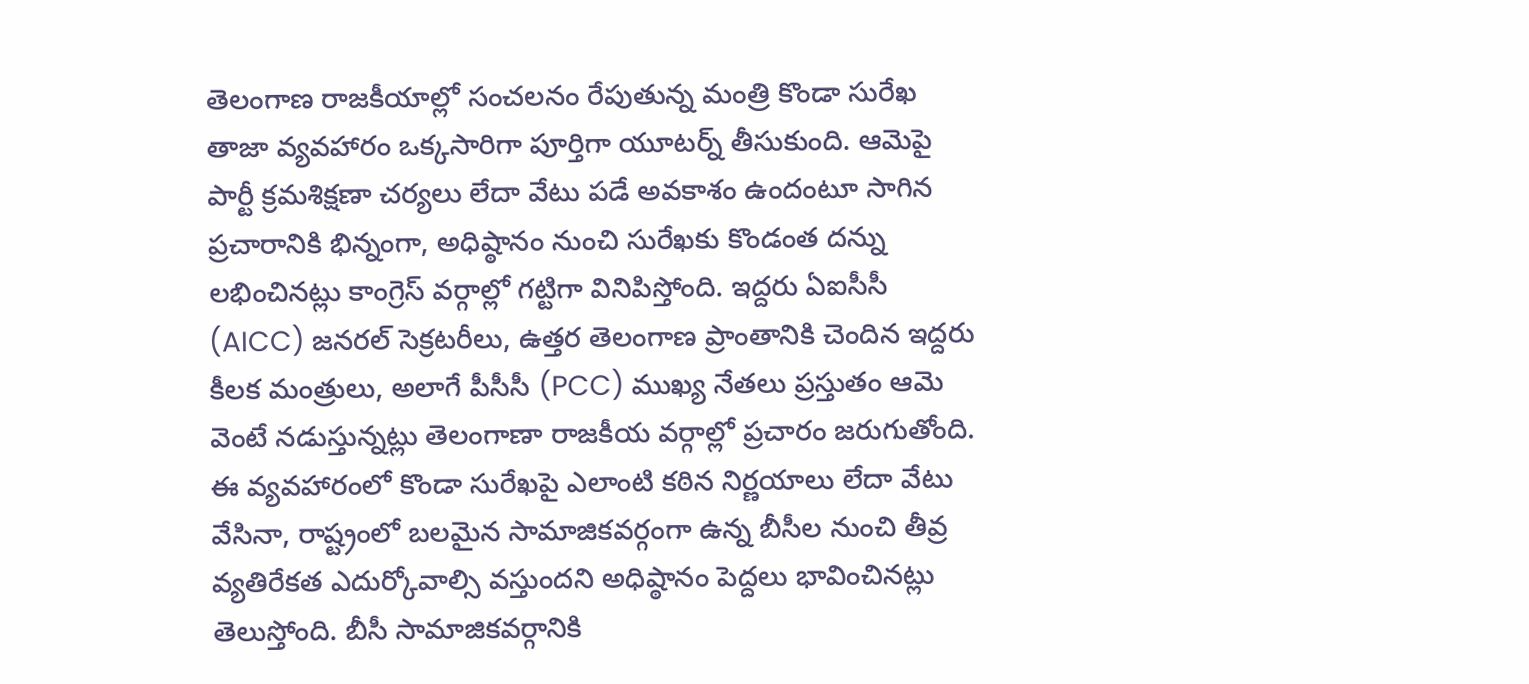తెలంగాణ రాజకీయాల్లో సంచలనం రేపుతున్న మంత్రి కొండా సురేఖ తాజా వ్యవహారం ఒక్కసారిగా పూర్తిగా యూటర్న్ తీసుకుంది. ఆమెపై పార్టీ క్రమశిక్షణా చర్యలు లేదా వేటు పడే అవకాశం ఉందంటూ సాగిన ప్రచారానికి భిన్నంగా, అధిష్ఠానం నుంచి సురేఖకు కొండంత దన్ను లభించినట్లు కాంగ్రెస్ వర్గాల్లో గట్టిగా వినిపిస్తోంది. ఇద్దరు ఏఐసీసీ (AICC) జనరల్ సెక్రటరీలు, ఉత్తర తెలంగాణ ప్రాంతానికి చెందిన ఇద్దరు కీలక మంత్రులు, అలాగే పీసీసీ (PCC) ముఖ్య నేతలు ప్రస్తుతం ఆమె వెంటే నడుస్తున్నట్లు తెలంగాణా రాజకీయ వర్గాల్లో ప్రచారం జరుగుతోంది.
ఈ వ్యవహారంలో కొండా సురేఖపై ఎలాంటి కఠిన నిర్ణయాలు లేదా వేటు వేసినా, రాష్ట్రంలో బలమైన సామాజికవర్గంగా ఉన్న బీసీల నుంచి తీవ్ర వ్యతిరేకత ఎదుర్కోవాల్సి వస్తుందని అధిష్ఠానం పెద్దలు భావించినట్లు తెలుస్తోంది. బీసీ సామాజికవర్గానికి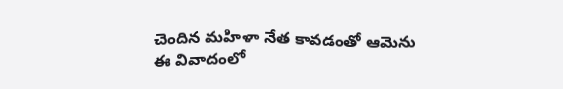చెందిన మహిళా నేత కావడంతో ఆమెను ఈ వివాదంలో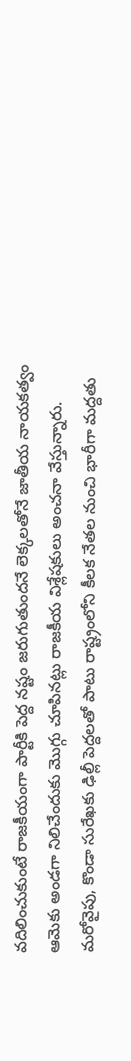వదిలించుకుంటే రాజకీయంగా పార్టీకి పెద్ద నష్టం జరుగుతుందనే లెక్కలతోనే జాతీయ నాయకత్వం ఆమెకు అండగా నిలిచేందుకు మొగ్గు చూపినట్లు రాజకీయ విశ్లేషకులు అంచనా వేస్తున్నారు.
మరోవైపు, కొండా సురేఖకు ఢిల్లీ పెద్దలతో పాటు రాష్ట్రంలోని కీలక నేతల నుంచి భారీగా మద్దతు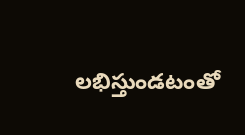లభిస్తుండటంతో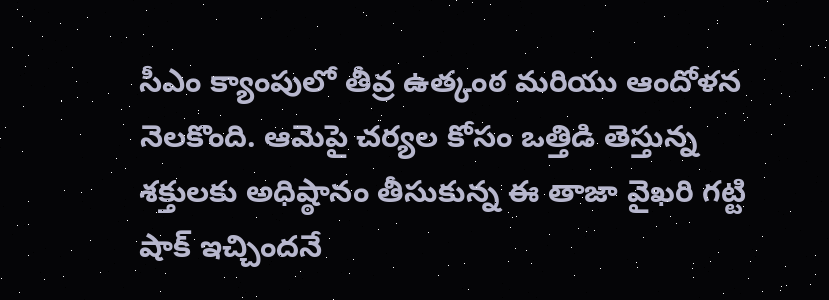సీఎం క్యాంపులో తీవ్ర ఉత్కంఠ మరియు ఆందోళన నెలకొంది. ఆమెపై చర్యల కోసం ఒత్తిడి తెస్తున్న శక్తులకు అధిష్ఠానం తీసుకున్న ఈ తాజా వైఖరి గట్టి షాక్ ఇచ్చిందనే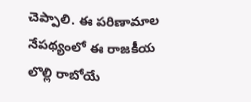చెప్పాలి. ఈ పరిణామాల నేపథ్యంలో ఈ రాజకీయ లొల్లి రాబోయే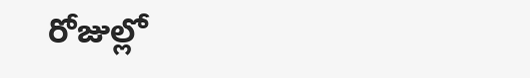రోజుల్లో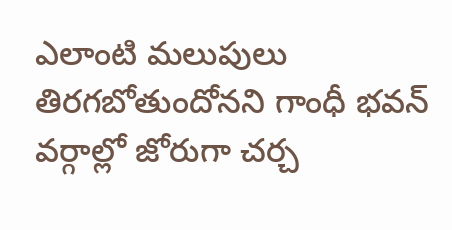ఎలాంటి మలుపులు తిరగబోతుందోనని గాంధీ భవన్ వర్గాల్లో జోరుగా చర్చ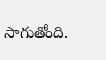సాగుతోంది.